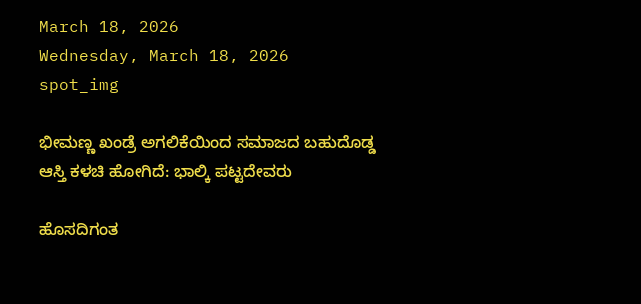March 18, 2026
Wednesday, March 18, 2026
spot_img

ಭೀಮಣ್ಣ ಖಂಡ್ರೆ ಅಗಲಿಕೆಯಿಂದ ಸಮಾಜದ ಬಹುದೊಡ್ಡ ಆಸ್ತಿ ಕಳಚಿ ಹೋಗಿದೆ: ಭಾಲ್ಕಿ ಪಟ್ಟದೇವರು

ಹೊಸದಿಗಂತ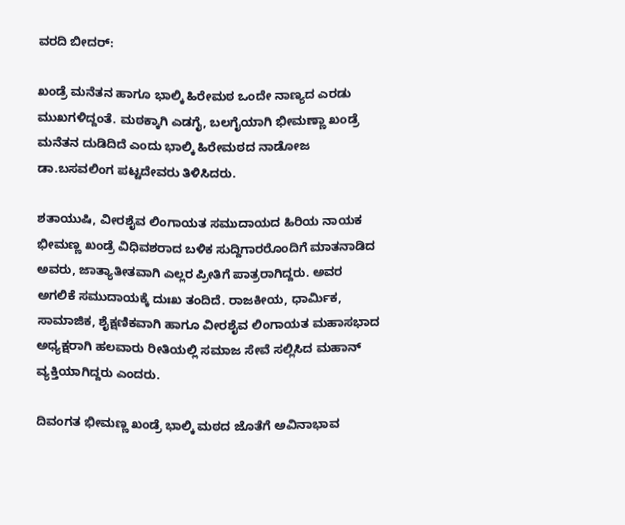ವರದಿ ಬೀದರ್:

ಖಂಡ್ರೆ ಮನೆತನ ಹಾಗೂ ಭಾಲ್ಕಿ ಹಿರೇಮಠ ಒಂದೇ ನಾಣ್ಯದ ಎರಡು ಮುಖಗಳಿದ್ದಂತೆ. ಮಠಕ್ಕಾಗಿ ಎಡಗೈ, ಬಲಗೈಯಾಗಿ ಭೀಮಣ್ಣಾ ಖಂಡ್ರೆ ಮನೆತನ ದುಡಿದಿದೆ ಎಂದು ಭಾಲ್ಕಿ ಹಿರೇಮಠದ ನಾಡೋಜ ಡಾ.ಬಸವಲಿಂಗ ಪಟ್ಟದೇವರು ತಿಳಿಸಿದರು.

ಶತಾಯುಷಿ, ವೀರಶೈವ ಲಿಂಗಾಯತ ಸಮುದಾಯದ ಹಿರಿಯ ನಾಯಕ ಭೀಮಣ್ಣ ಖಂಡ್ರೆ ವಿಧಿವಶರಾದ ಬಳಿಕ ಸುದ್ದಿಗಾರರೊಂದಿಗೆ ಮಾತನಾಡಿದ ಅವರು, ಜಾತ್ಯಾತೀತವಾಗಿ ಎಲ್ಲರ ಪ್ರೀತಿಗೆ ಪಾತ್ರರಾಗಿದ್ದರು. ಅವರ ಅಗಲಿಕೆ ಸಮುದಾಯಕ್ಕೆ ದುಃಖ ತಂದಿದೆ. ರಾಜಕೀಯ, ಧಾರ್ಮಿಕ, ಸಾಮಾಜಿಕ, ಶೈಕ್ಷಣಿಕವಾಗಿ ಹಾಗೂ ವೀರಶೈವ ಲಿಂಗಾಯತ ಮಹಾಸಭಾದ ಅಧ್ಯಕ್ಷರಾಗಿ ಹಲವಾರು ರೀತಿಯಲ್ಲಿ ಸಮಾಜ ಸೇವೆ ಸಲ್ಲಿಸಿದ ಮಹಾನ್ ವ್ಯಕ್ತಿಯಾಗಿದ್ದರು ಎಂದರು.

ದಿವಂಗತ ಭೀಮಣ್ಣ ಖಂಡ್ರೆ ಭಾಲ್ಕಿ ಮಠದ ಜೊತೆಗೆ ಅವಿನಾಭಾವ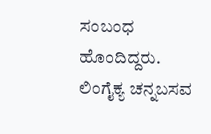ಸಂಬಂಧ ಹೊಂದಿದ್ದರು. ಲಿಂಗೈಕ್ಯ ಚನ್ನಬಸವ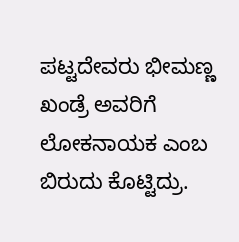ಪಟ್ಟದೇವರು ಭೀಮಣ್ಣ ಖಂಡ್ರೆ ಅವರಿಗೆ ಲೋಕನಾಯಕ ಎಂಬ ಬಿರುದು ಕೊಟ್ಟಿದ್ರು.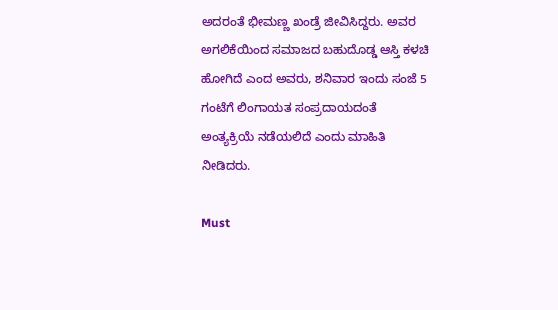ಅದರಂತೆ ಭೀಮಣ್ಣ ಖಂಡ್ರೆ ಜೀವಿಸಿದ್ದರು. ಅವರ ಅಗಲಿಕೆಯಿಂದ ಸಮಾಜದ ಬಹುದೊಡ್ಡ ಆಸ್ತಿ ಕಳಚಿ ಹೋಗಿದೆ ಎಂದ ಅವರು, ಶನಿವಾರ ಇಂದು ಸಂಜೆ 5 ಗಂಟೆಗೆ ಲಿಂಗಾಯತ ಸಂಪ್ರದಾಯದಂತೆ ಅಂತ್ಯಕ್ರಿಯೆ ನಡೆಯಲಿದೆ ಎಂದು ಮಾಹಿತಿ ನೀಡಿದರು.

Must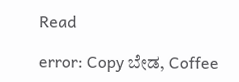Read

error: Copy ಬೇಡ, Coffee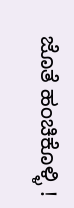ಜೊತೆ ಹಂಚಿಕೊಳ್ಳಿ !